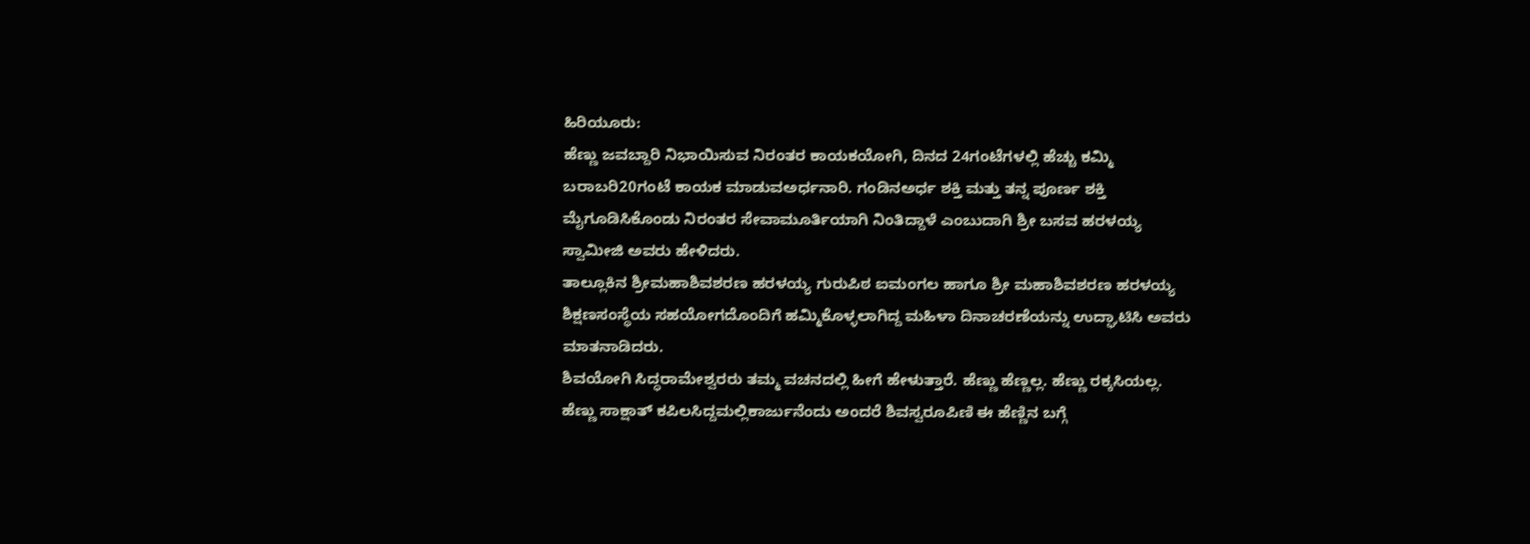ಹಿರಿಯೂರು:
ಹೆಣ್ಣು ಜವಬ್ದಾರಿ ನಿಭಾಯಿಸುವ ನಿರಂತರ ಕಾಯಕಯೋಗಿ, ದಿನದ 24ಗಂಟೆಗಳಲ್ಲಿ ಹೆಚ್ಚು ಕಮ್ಮಿ ಬರಾಬರಿ20ಗಂಟೆ ಕಾಯಕ ಮಾಡುವಅರ್ಧನಾರಿ. ಗಂಡಿನಅರ್ಧ ಶಕ್ತಿ ಮತ್ತು ತನ್ನ ಪೂರ್ಣ ಶಕ್ತಿ ಮೈಗೂಡಿಸಿಕೊಂಡು ನಿರಂತರ ಸೇವಾಮೂರ್ತಿಯಾಗಿ ನಿಂತಿದ್ದಾಳೆ ಎಂಬುದಾಗಿ ಶ್ರೀ ಬಸವ ಹರಳಯ್ಯ ಸ್ವಾಮೀಜಿ ಅವರು ಹೇಳಿದರು.
ತಾಲ್ಲೂಕಿನ ಶ್ರೀಮಹಾಶಿವಶರಣ ಹರಳಯ್ಯ ಗುರುಪಿಠ ಐಮಂಗಲ ಹಾಗೂ ಶ್ರೀ ಮಹಾಶಿವಶರಣ ಹರಳಯ್ಯ ಶಿಕ್ಷಣಸಂಸ್ಥೆಯ ಸಹಯೋಗದೊಂದಿಗೆ ಹಮ್ಮಿಕೊಳ್ಳಲಾಗಿದ್ದ ಮಹಿಳಾ ದಿನಾಚರಣೆಯನ್ನು ಉದ್ಘಾಟಿಸಿ ಅವರು ಮಾತನಾಡಿದರು.
ಶಿವಯೋಗಿ ಸಿದ್ಧರಾಮೇಶ್ವರರು ತಮ್ಮ ವಚನದಲ್ಲಿ ಹೀಗೆ ಹೇಳುತ್ತಾರೆ. ಹೆಣ್ಣು ಹೆಣ್ಣಲ್ಲ. ಹೆಣ್ಣು ರಕ್ಕಸಿಯಲ್ಲ. ಹೆಣ್ಣು ಸಾಕ್ಷಾತ್ ಕಪಿಲಸಿದ್ದಮಲ್ಲಿಕಾರ್ಜುನೆಂದು ಅಂದರೆ ಶಿವಸ್ವರೂಪಿಣಿ ಈ ಹೆಣ್ಣಿನ ಬಗ್ಗೆ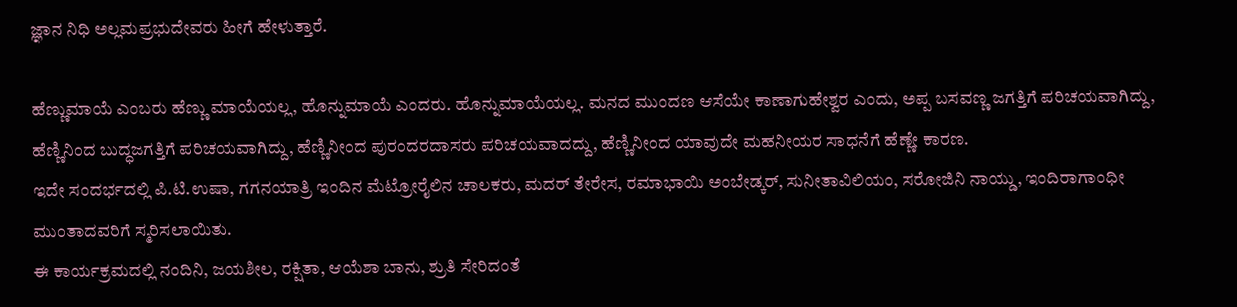ಜ್ಞಾನ ನಿಧಿ ಅಲ್ಲಮಪ್ರಭುದೇವರು ಹೀಗೆ ಹೇಳುತ್ತಾರೆ.

ಹೆಣ್ಣುಮಾಯೆ ಎಂಬರು ಹೆಣ್ಣು ಮಾಯೆಯಲ್ಲ, ಹೊನ್ನುಮಾಯೆ ಎಂದರು. ಹೊನ್ನುಮಾಯೆಯಲ್ಲ. ಮನದ ಮುಂದಣ ಆಸೆಯೇ ಕಾಣಾಗುಹೇಶ್ವರ ಎಂದು, ಅಪ್ಪ ಬಸವಣ್ಣ ಜಗತ್ತಿಗೆ ಪರಿಚಯವಾಗಿದ್ದು, ಹೆಣ್ಣಿನಿಂದ ಬುದ್ಧಜಗತ್ತಿಗೆ ಪರಿಚಯವಾಗಿದ್ದು, ಹೆಣ್ಣಿನೀಂದ ಪುರಂದರದಾಸರು ಪರಿಚಯವಾದದ್ದು, ಹೆಣ್ಣಿನೀಂದ ಯಾವುದೇ ಮಹನೀಯರ ಸಾಧನೆಗೆ ಹೆಣ್ಣೇ ಕಾರಣ.
ಇದೇ ಸಂದರ್ಭದಲ್ಲಿ ಪಿ.ಟಿ.ಉಷಾ, ಗಗನಯಾತ್ರಿ ಇಂದಿನ ಮೆಟ್ರೋರೈಲಿನ ಚಾಲಕರು, ಮದರ್ ತೇರೇಸ, ರಮಾಭಾಯಿ ಅಂಬೇಡ್ಕರ್, ಸುನೀತಾವಿಲಿಯಂ, ಸರೋಜಿನಿ ನಾಯ್ಡು, ಇಂದಿರಾಗಾಂಧೀ ಮುಂತಾದವರಿಗೆ ಸ್ಮರಿಸಲಾಯಿತು.
ಈ ಕಾರ್ಯಕ್ರಮದಲ್ಲಿ ನಂದಿನಿ, ಜಯಶೀಲ, ರಕ್ಷಿತಾ, ಆಯೆಶಾ ಬಾನು, ಶ್ರುತಿ ಸೇರಿದಂತೆ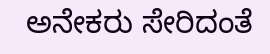ಅನೇಕರು ಸೇರಿದಂತೆ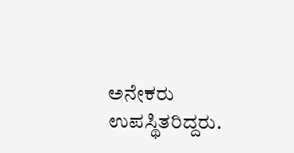ಅನೇಕರು ಉಪಸ್ಥಿತರಿದ್ದರು.